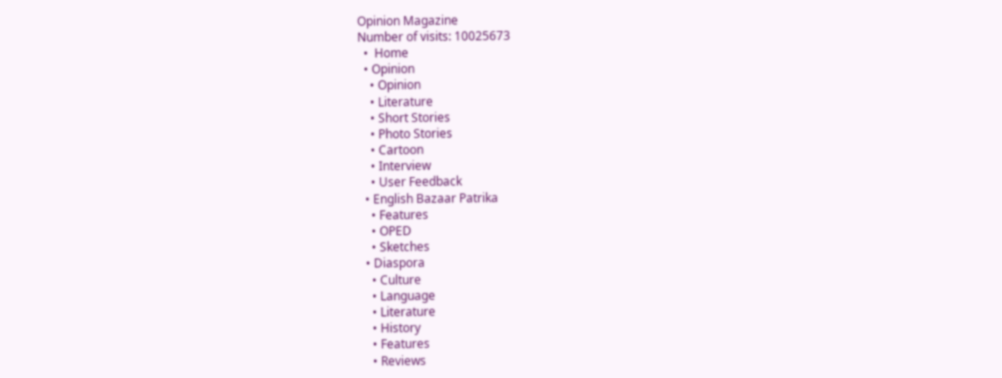Opinion Magazine
Number of visits: 10025673
  •  Home
  • Opinion
    • Opinion
    • Literature
    • Short Stories
    • Photo Stories
    • Cartoon
    • Interview
    • User Feedback
  • English Bazaar Patrika
    • Features
    • OPED
    • Sketches
  • Diaspora
    • Culture
    • Language
    • Literature
    • History
    • Features
    • Reviews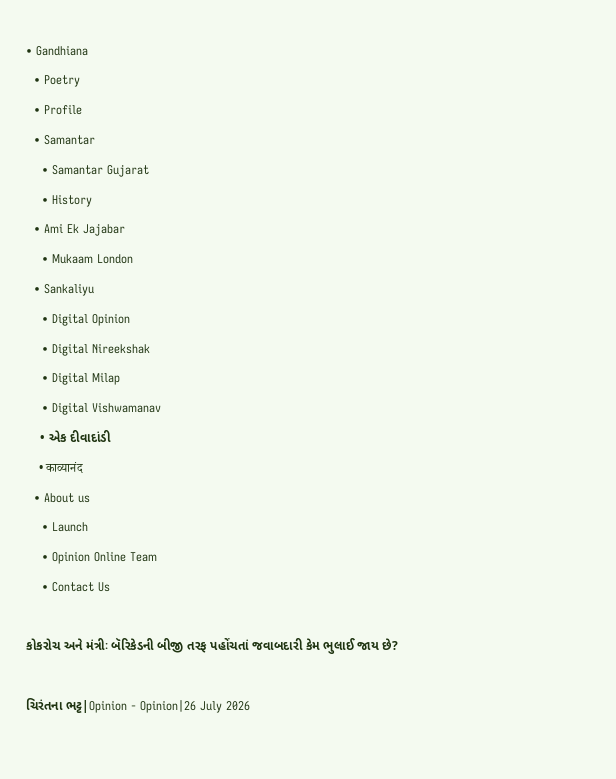• Gandhiana
  • Poetry
  • Profile
  • Samantar
    • Samantar Gujarat
    • History
  • Ami Ek Jajabar
    • Mukaam London
  • Sankaliyu
    • Digital Opinion
    • Digital Nireekshak
    • Digital Milap
    • Digital Vishwamanav
    • એક દીવાદાંડી
    • काव्यानंद
  • About us
    • Launch
    • Opinion Online Team
    • Contact Us

કોકરોચ અને મંત્રીઃ બૅરિકેડની બીજી તરફ પહોંચતાં જવાબદારી કેમ ભુલાઈ જાય છે?

ચિરંતના ભટ્ટ|Opinion - Opinion|26 July 2026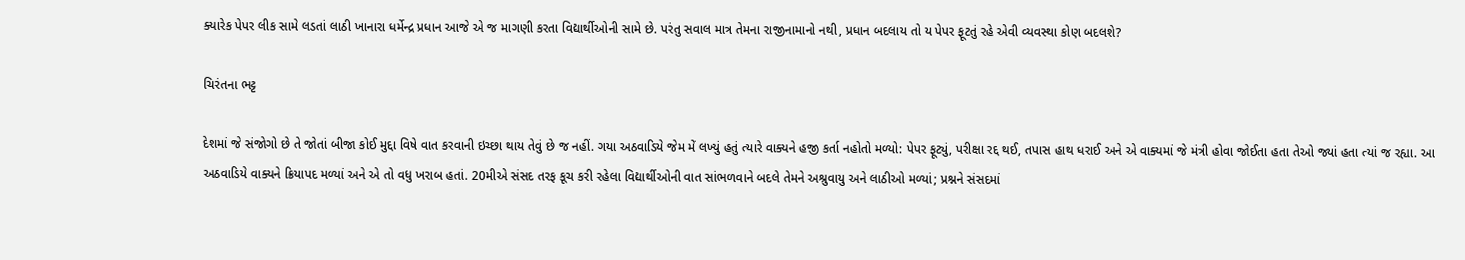ક્યારેક પેપર લીક સામે લડતાં લાઠી ખાનારા ધર્મેન્દ્ર પ્રધાન આજે એ જ માગણી કરતા વિદ્યાર્થીઓની સામે છે. પરંતુ સવાલ માત્ર તેમના રાજીનામાનો નથી, પ્રધાન બદલાય તો ય પેપર ફૂટતું રહે એવી વ્યવસ્થા કોણ બદલશે?

ચિરંતના ભટ્ટ

દેશમાં જે સંજોગો છે તે જોતાં બીજા કોઈ મુદ્દા વિષે વાત કરવાની ઇચ્છા થાય તેવું છે જ નહીં. ગયા અઠવાડિયે જેમ મેં લખ્યું હતું ત્યારે વાક્યને હજી કર્તા નહોતો મળ્યો: પેપર ફૂટ્યું, પરીક્ષા રદ્દ થઈ, તપાસ હાથ ધરાઈ અને એ વાક્યમાં જે મંત્રી હોવા જોઈતા હતા તેઓ જ્યાં હતા ત્યાં જ રહ્યા. આ અઠવાડિયે વાક્યને ક્રિયાપદ મળ્યાં અને એ તો વધુ ખરાબ હતાં. 20મીએ સંસદ તરફ કૂચ કરી રહેલા વિદ્યાર્થીઓની વાત સાંભળવાને બદલે તેમને અશ્રુવાયુ અને લાઠીઓ મળ્યાં; પ્રશ્નને સંસદમાં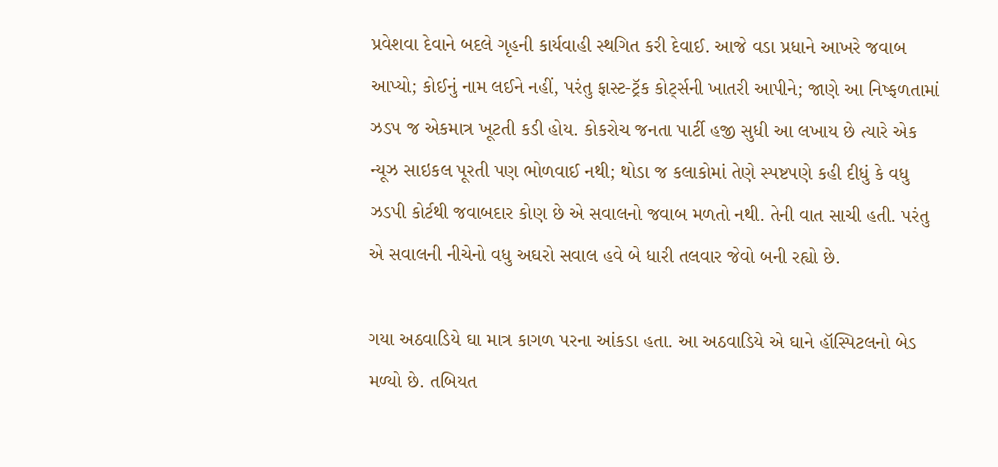પ્રવેશવા દેવાને બદલે ગૃહની કાર્યવાહી સ્થગિત કરી દેવાઈ. આજે વડા પ્રધાને આખરે જવાબ આપ્યો; કોઈનું નામ લઈને નહીં, પરંતુ ફાસ્ટ-ટ્રૅક કોર્ટ્સની ખાતરી આપીને; જાણે આ નિષ્ફળતામાં ઝડપ જ એકમાત્ર ખૂટતી કડી હોય. કોકરોચ જનતા પાર્ટી હજી સુધી આ લખાય છે ત્યારે એક ન્યૂઝ સાઇકલ પૂરતી પણ ભોળવાઈ નથી; થોડા જ કલાકોમાં તેણે સ્પષ્ટપણે કહી દીધું કે વધુ ઝડપી કોર્ટથી જવાબદાર કોણ છે એ સવાલનો જવાબ મળતો નથી. તેની વાત સાચી હતી. પરંતુ એ સવાલની નીચેનો વધુ અઘરો સવાલ હવે બે ધારી તલવાર જેવો બની રહ્યો છે.

ગયા અઠવાડિયે ઘા માત્ર કાગળ પરના આંકડા હતા. આ અઠવાડિયે એ ઘાને હૉસ્પિટલનો બેડ મળ્યો છે. તબિયત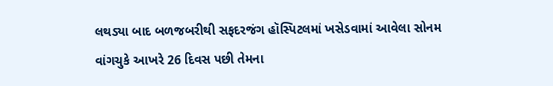લથડ્યા બાદ બળજબરીથી સફદરજંગ હૉસ્પિટલમાં ખસેડવામાં આવેલા સોનમ વાંગચુકે આખરે 26 દિવસ પછી તેમના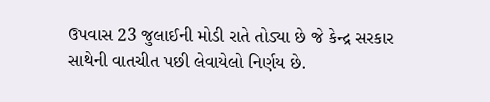ઉપવાસ 23 જુલાઈની મોડી રાતે તોડ્યા છે જે કેન્દ્ર સરકાર સાથેની વાતચીત પછી લેવાયેલો નિર્ણય છે.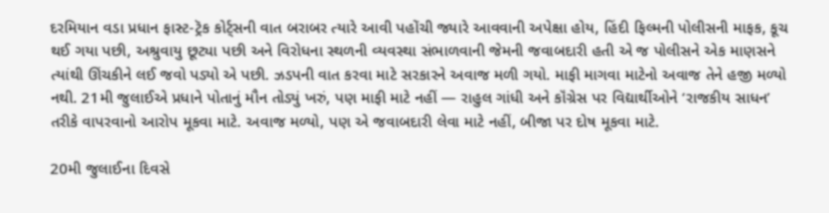દરમિયાન વડા પ્રધાન ફાસ્ટ-ટ્રૅક કોર્ટ્સની વાત બરાબર ત્યારે આવી પહોંચી જ્યારે આવવાની અપેક્ષા હોય, હિંદી ફિલ્મની પોલીસની માફક, કૂચ થઈ ગયા પછી, અશ્રુવાયુ છૂટ્યા પછી અને વિરોધના સ્થળની વ્યવસ્થા સંભાળવાની જેમની જવાબદારી હતી એ જ પોલીસને એક માણસને ત્યાંથી ઊંચકીને લઈ જવો પડ્યો એ પછી. ઝડપની વાત કરવા માટે સરકારને અવાજ મળી ગયો. માફી માગવા માટેનો અવાજ તેને હજી મળ્યો નથી. 21મી જુલાઈએ પ્રધાને પોતાનું મૌન તોડ્યું ખરું, પણ માફી માટે નહીં — રાહુલ ગાંધી અને કૉંગ્રેસ પર વિદ્યાર્થીઓને ‘રાજકીય સાધન’ તરીકે વાપરવાનો આરોપ મૂકવા માટે. અવાજ મળ્યો, પણ એ જવાબદારી લેવા માટે નહીં, બીજા પર દોષ મૂકવા માટે.

20મી જુલાઈના દિવસે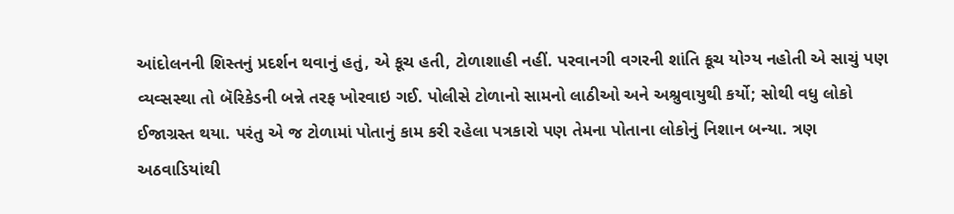આંદોલનની શિસ્તનું પ્રદર્શન થવાનું હતું, એ કૂચ હતી, ટોળાશાહી નહીં. પરવાનગી વગરની શાંતિ કૂચ યોગ્ય નહોતી એ સાચું પણ વ્યવ્સસ્થા તો બૅરિકેડની બન્ને તરફ ખોરવાઇ ગઈ. પોલીસે ટોળાનો સામનો લાઠીઓ અને અશ્રુવાયુથી કર્યો; સોથી વધુ લોકો ઈજાગ્રસ્ત થયા. પરંતુ એ જ ટોળામાં પોતાનું કામ કરી રહેલા પત્રકારો પણ તેમના પોતાના લોકોનું નિશાન બન્યા. ત્રણ અઠવાડિયાંથી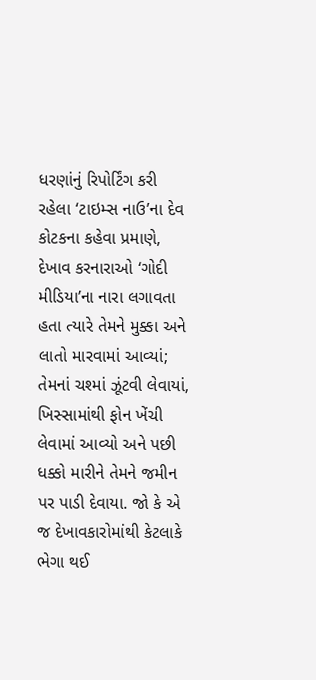ધરણાંનું રિપોર્ટિંગ કરી રહેલા ‘ટાઇમ્સ નાઉ’ના દેવ કોટકના કહેવા પ્રમાણે, દેખાવ કરનારાઓ ‘ગોદી મીડિયા’ના નારા લગાવતા હતા ત્યારે તેમને મુક્કા અને લાતો મારવામાં આવ્યાં; તેમનાં ચશ્માં ઝૂંટવી લેવાયાં, ખિસ્સામાંથી ફોન ખેંચી લેવામાં આવ્યો અને પછી ધક્કો મારીને તેમને જમીન પર પાડી દેવાયા. જો કે એ જ દેખાવકારોમાંથી કેટલાકે ભેગા થઈ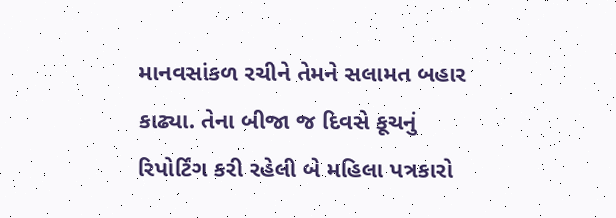માનવસાંકળ રચીને તેમને સલામત બહાર કાઢ્યા. તેના બીજા જ દિવસે કૂચનું રિપોર્ટિંગ કરી રહેલી બે મહિલા પત્રકારો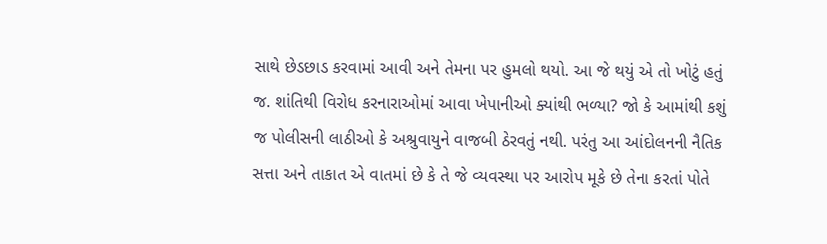સાથે છેડછાડ કરવામાં આવી અને તેમના પર હુમલો થયો. આ જે થયું એ તો ખોટું હતું જ. શાંતિથી વિરોધ કરનારાઓમાં આવા ખેપાનીઓ ક્યાંથી ભળ્યા? જો કે આમાંથી કશું જ પોલીસની લાઠીઓ કે અશ્રુવાયુને વાજબી ઠેરવતું નથી. પરંતુ આ આંદોલનની નૈતિક સત્તા અને તાકાત એ વાતમાં છે કે તે જે વ્યવસ્થા પર આરોપ મૂકે છે તેના કરતાં પોતે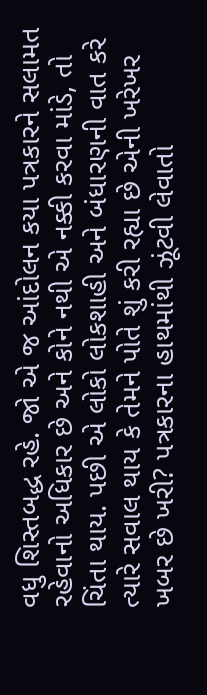વધુ શિસ્તબદ્ધ રહે. જો એ જ આંદોલન કયા પત્રકારને સલામત રહેવાનો અધિકાર છે અને કોને નથી એ નક્કી કરવા માંડે, તો ચિંતા થાય. પછી એ લોકો લોકશાહી અને બંધારણની વાત કરે ત્યારે સવાલ થાય કે તેમને પોતે શું કરી રહ્યા છે એની ખરેખર ખબર છે ખરી? પત્રકારના હાથમાંથી ઝૂંટવી લેવાતો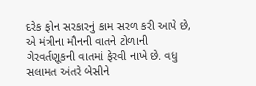દરેક ફોન સરકારનું કામ સરળ કરી આપે છે, એ મંત્રીના મૌનની વાતને ટોળાની ગેરવર્તણૂકની વાતમાં ફેરવી નાખે છે. વધુ સલામત અંતરે બેસીને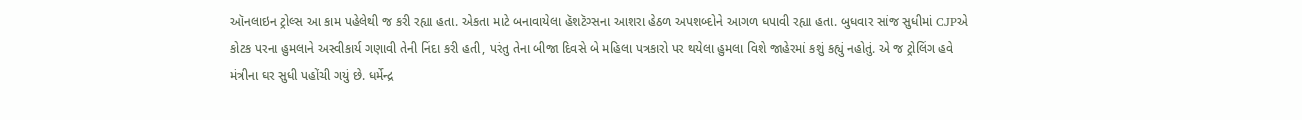ઑનલાઇન ટ્રોલ્સ આ કામ પહેલેથી જ કરી રહ્યા હતા. એકતા માટે બનાવાયેલા હૅશટૅગ્સના આશરા હેઠળ અપશબ્દોને આગળ ધપાવી રહ્યા હતા. બુધવાર સાંજ સુધીમાં CJPએ કોટક પરના હુમલાને અસ્વીકાર્ય ગણાવી તેની નિંદા કરી હતી, પરંતુ તેના બીજા દિવસે બે મહિલા પત્રકારો પર થયેલા હુમલા વિશે જાહેરમાં કશું કહ્યું નહોતું. એ જ ટ્રોલિંગ હવે મંત્રીના ઘર સુધી પહોંચી ગયું છે. ધર્મેન્દ્ર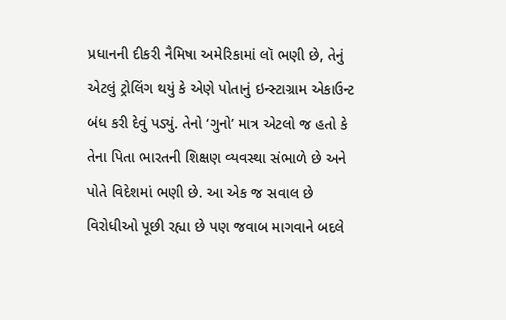પ્રધાનની દીકરી નૈમિષા અમેરિકામાં લૉ ભણી છે, તેનું એટલું ટ્રોલિંગ થયું કે એણે પોતાનું ઇન્સ્ટાગ્રામ એકાઉન્ટ બંધ કરી દેવું પડ્યું. તેનો ‘ગુનો’ માત્ર એટલો જ હતો કે તેના પિતા ભારતની શિક્ષણ વ્યવસ્થા સંભાળે છે અને પોતે વિદેશમાં ભણી છે. આ એક જ સવાલ છે વિરોધીઓ પૂછી રહ્યા છે પણ જવાબ માગવાને બદલે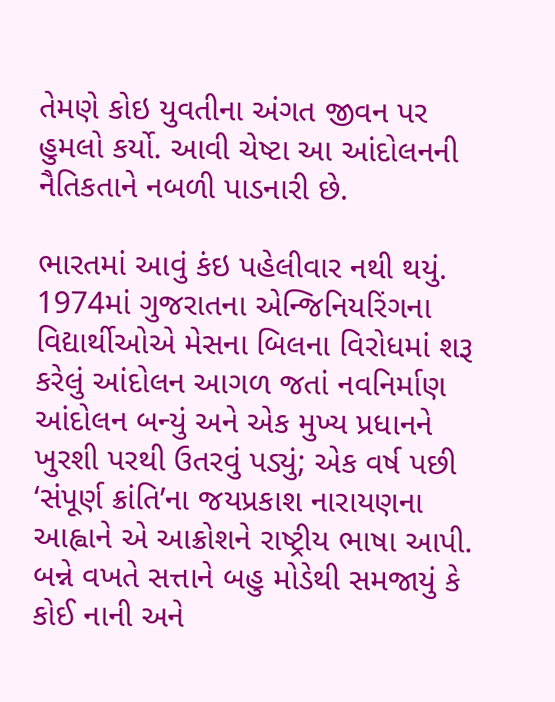તેમણે કોઇ યુવતીના અંગત જીવન પર હુમલો કર્યો. આવી ચેષ્ટા આ આંદોલનની નૈતિકતાને નબળી પાડનારી છે.

ભારતમાં આવું કંઇ પહેલીવાર નથી થયું. 1974માં ગુજરાતના એન્જિનિયરિંગના વિદ્યાર્થીઓએ મેસના બિલના વિરોધમાં શરૂ કરેલું આંદોલન આગળ જતાં નવનિર્માણ આંદોલન બન્યું અને એક મુખ્ય પ્રધાનને ખુરશી પરથી ઉતરવું પડ્યું; એક વર્ષ પછી ‘સંપૂર્ણ ક્રાંતિ’ના જયપ્રકાશ નારાયણના આહ્વાને એ આક્રોશને રાષ્ટ્રીય ભાષા આપી. બન્ને વખતે સત્તાને બહુ મોડેથી સમજાયું કે કોઈ નાની અને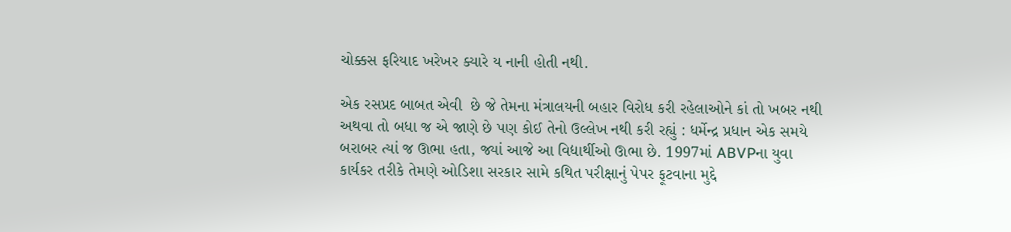ચોક્કસ ફરિયાદ ખરેખર ક્યારે ય નાની હોતી નથી.

એક રસપ્રદ બાબત એવી  છે જે તેમના મંત્રાલયની બહાર વિરોધ કરી રહેલાઓને કાં તો ખબર નથી અથવા તો બધા જ એ જાણે છે પણ કોઈ તેનો ઉલ્લેખ નથી કરી રહ્યું : ધર્મેન્દ્ર પ્રધાન એક સમયે બરાબર ત્યાં જ ઊભા હતા, જ્યાં આજે આ વિદ્યાર્થીઓ ઊભા છે. 1997માં ABVPના યુવા કાર્યકર તરીકે તેમણે ઓડિશા સરકાર સામે કથિત પરીક્ષાનું પેપર ફૂટવાના મુદ્દે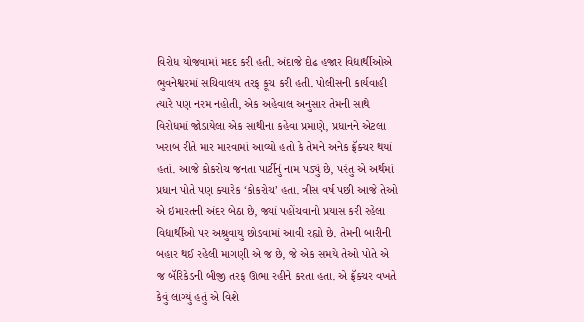વિરોધ યોજવામાં મદદ કરી હતી. અંદાજે દોઢ હજાર વિદ્યાર્થીઓએ ભુવનેશ્વરમાં સચિવાલય તરફ કૂચ કરી હતી. પોલીસની કાર્યવાહી ત્યારે પણ નરમ નહોતી, એક અહેવાલ અનુસાર તેમની સાથે વિરોધમાં જોડાયેલા એક સાથીના કહેવા પ્રમાણે, પ્રધાનને એટલા ખરાબ રીતે માર મારવામાં આવ્યો હતો કે તેમને અનેક ફ્રૅક્ચર થયાં હતાં. આજે કોકરોચ જનતા પાર્ટીનું નામ પડ્યું છે, પરંતુ એ અર્થમાં પ્રધાન પોતે પણ ક્યારેક ‘કોકરોચ’ હતા. ત્રીસ વર્ષ પછી આજે તેઓ એ ઇમારતની અંદર બેઠા છે, જ્યાં પહોંચવાનો પ્રયાસ કરી રહેલા વિદ્યાર્થીઓ પર અશ્રુવાયુ છોડવામાં આવી રહ્યો છે. તેમની બારીની બહાર થઈ રહેલી માગણી એ જ છે, જે એક સમયે તેઓ પોતે એ જ બૅરિકેડની બીજી તરફ ઊભા રહીને કરતા હતા. એ ફ્રૅક્ચર વખતે કેવું લાગ્યું હતું એ વિશે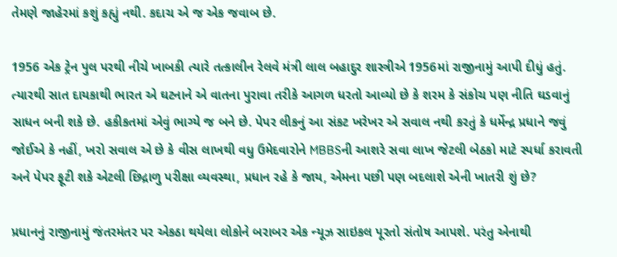તેમણે જાહેરમાં કશું કહ્યું નથી. કદાચ એ જ એક જવાબ છે.

1956 એક ટ્રેન પુલ પરથી નીચે ખાબકી ત્યારે તત્કાલીન રેલવે મંત્રી લાલ બહાદુર શાસ્ત્રીએ 1956માં રાજીનામું આપી દીધું હતું. ત્યારથી સાત દાયકાથી ભારત એ ઘટનાને એ વાતના પુરાવા તરીકે આગળ ધરતો આવ્યો છે કે શરમ કે સંકોચ પણ નીતિ ઘડવાનું સાધન બની શકે છે. હકીકતમાં એવું ભાગ્યે જ બને છે. પેપર લીકનું આ સંકટ ખરેખર એ સવાલ નથી કરતું કે ધર્મેન્દ્ર પ્રધાને જવું જોઈએ કે નહીં, ખરો સવાલ એ છે કે વીસ લાખથી વધુ ઉમેદવારોને MBBSની આશરે સવા લાખ જેટલી બેઠકો માટે સ્પર્ધા કરાવતી અને પેપર ફૂટી શકે એટલી છિદ્રાળુ પરીક્ષા વ્યવસ્થા, પ્રધાન રહે કે જાય, એમના પછી પણ બદલાશે એની ખાતરી શું છે?

પ્રધાનનું રાજીનામું જંતરમંતર પર એકઠા થયેલા લોકોને બરાબર એક ન્યૂઝ સાઇકલ પૂરતો સંતોષ આપશે. પરંતુ એનાથી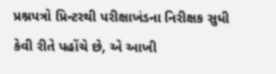પ્રશ્નપત્રો પ્રિન્ટરથી પરીક્ષાખંડના નિરીક્ષક સુધી કેવી રીતે પહોંચે છે, એ આખી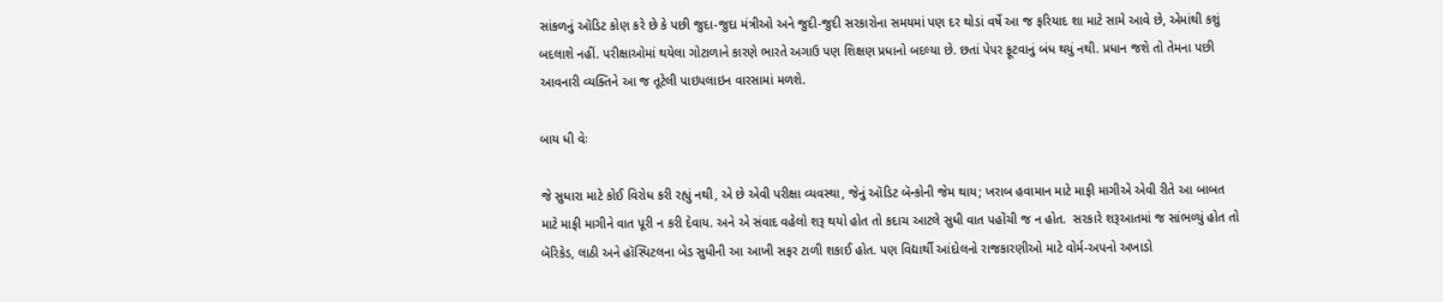સાંકળનું ઑડિટ કોણ કરે છે કે પછી જુદા-જુદા મંત્રીઓ અને જુદી-જુદી સરકારોના સમયમાં પણ દર થોડાં વર્ષે આ જ ફરિયાદ શા માટે સામે આવે છે, એમાંથી કશું બદલાશે નહીં. પરીક્ષાઓમાં થયેલા ગોટાળાને કારણે ભારતે અગાઉ પણ શિક્ષણ પ્રધાનો બદલ્યા છે. છતાં પેપર ફૂટવાનું બંધ થયું નથી. પ્રધાન જશે તો તેમના પછી આવનારી વ્યક્તિને આ જ તૂટેલી પાઇપલાઇન વારસામાં મળશે.

બાય ધી વેઃ

જે સુધારા માટે કોઈ વિરોધ કરી રહ્યું નથી, એ છે એવી પરીક્ષા વ્યવસ્થા, જેનું ઑડિટ બૅન્કોની જેમ થાય; ખરાબ હવામાન માટે માફી માગીએ એવી રીતે આ બાબત માટે માફી માગીને વાત પૂરી ન કરી દેવાય. અને એ સંવાદ વહેલો શરૂ થયો હોત તો કદાચ આટલે સુધી વાત પહોંચી જ ન હોત.  સરકારે શરૂઆતમાં જ સાંભળ્યું હોત તો બૅરિકેડ, લાઠી અને હૉસ્પિટલના બેડ સુધીની આ આખી સફર ટાળી શકાઈ હોત. પણ વિદ્યાર્થી આંદોલનો રાજકારણીઓ માટે વોર્મ-અપનો અખાડો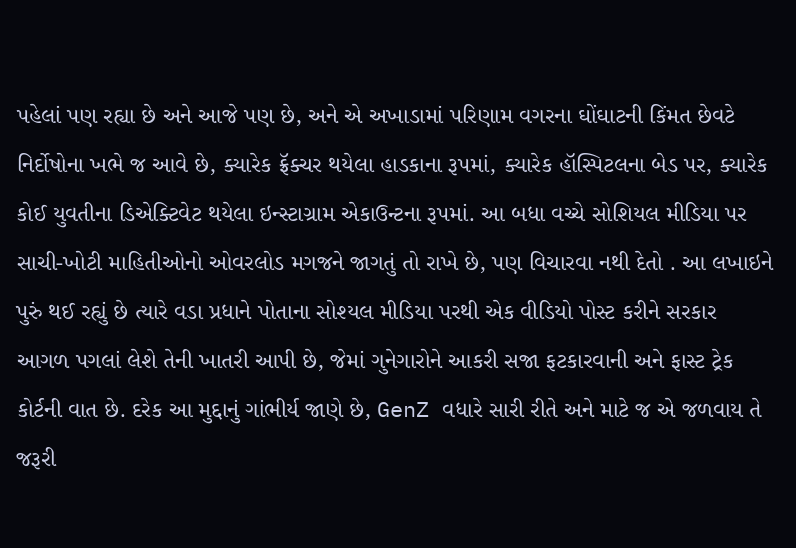પહેલાં પણ રહ્યા છે અને આજે પણ છે, અને એ અખાડામાં પરિણામ વગરના ઘોંઘાટની કિંમત છેવટે નિર્દોષોના ખભે જ આવે છે, ક્યારેક ફ્રૅક્ચર થયેલા હાડકાના રૂપમાં, ક્યારેક હૉસ્પિટલના બેડ પર, ક્યારેક કોઈ યુવતીના ડિએક્ટિવેટ થયેલા ઇન્સ્ટાગ્રામ એકાઉન્ટના રૂપમાં. આ બધા વચ્ચે સોશિયલ મીડિયા પર સાચી-ખોટી માહિતીઓનો ઓવરલોડ મગજને જાગતું તો રાખે છે, પણ વિચારવા નથી દેતો . આ લખાઇને પુરું થઈ રહ્યું છે ત્યારે વડા પ્રધાને પોતાના સોશ્યલ મીડિયા પરથી એક વીડિયો પોસ્ટ કરીને સરકાર આગળ પગલાં લેશે તેની ખાતરી આપી છે, જેમાં ગુનેગારોને આકરી સજા ફટકારવાની અને ફાસ્ટ ટ્રેક કોર્ટની વાત છે. દરેક આ મુદ્દાનું ગાંભીર્ય જાણે છે, GenZ વધારે સારી રીતે અને માટે જ એ જળવાય તે જરૂરી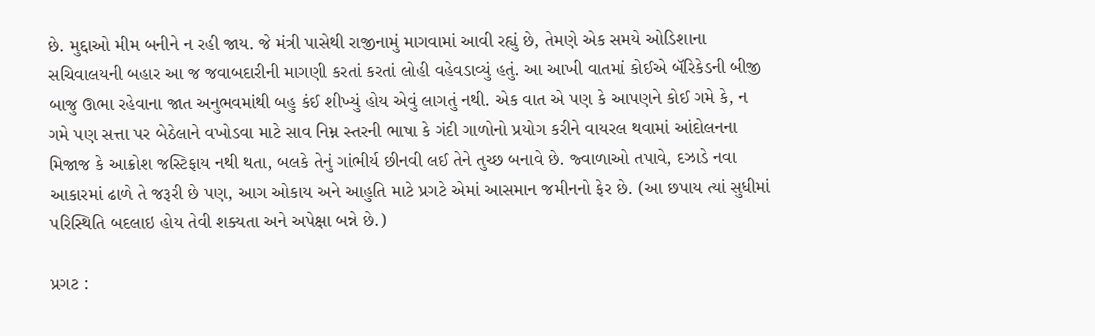છે. મુદ્દાઓ મીમ બનીને ન રહી જાય. જે મંત્રી પાસેથી રાજીનામું માગવામાં આવી રહ્યું છે, તેમણે એક સમયે ઓડિશાના સચિવાલયની બહાર આ જ જવાબદારીની માગણી કરતાં કરતાં લોહી વહેવડાવ્યું હતું. આ આખી વાતમાં કોઈએ બૅરિકેડની બીજી બાજુ ઊભા રહેવાના જાત અનુભવમાંથી બહુ કંઈ શીખ્યું હોય એવું લાગતું નથી. એક વાત એ પણ કે આપણને કોઈ ગમે કે, ન ગમે પણ સત્તા પર બેઠેલાને વખોડવા માટે સાવ નિમ્ન સ્તરની ભાષા કે ગંદી ગાળોનો પ્રયોગ કરીને વાયરલ થવામાં આંદોલનના મિજાજ કે આક્રોશ જસ્ટિફાય નથી થતા, બલકે તેનું ગાંભીર્ય છીનવી લઈ તેને તુચ્છ બનાવે છે. જ્વાળાઓ તપાવે, દઝાડે નવા આકારમાં ઢાળે તે જરૂરી છે પણ, આગ ઓકાય અને આહુતિ માટે પ્રગટે એમાં આસમાન જમીનનો ફેર છે. (આ છપાય ત્યાં સુધીમાં પરિસ્થિતિ બદલાઇ હોય તેવી શક્યતા અને અપેક્ષા બન્ને છે.)

પ્રગટ :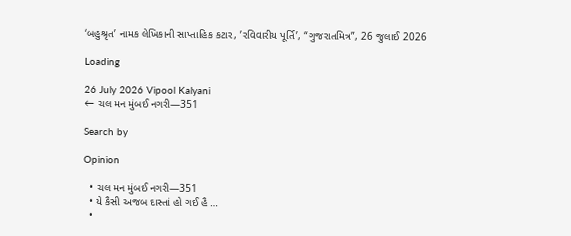‘બહુશ્રૃત’ નામક લેખિકાની સાપ્તાહિક કટાર, ’રવિવારીય પૂર્તિ’, “ગુજરાતમિત્ર”, 26 જુલાઈ 2026

Loading

26 July 2026 Vipool Kalyani
← ચલ મન મુંબઈ નગરી—351

Search by

Opinion

  • ચલ મન મુંબઈ નગરી—351
  • યે કૈસી અજબ દાસ્તાં હો ગઈ હૈ …
  •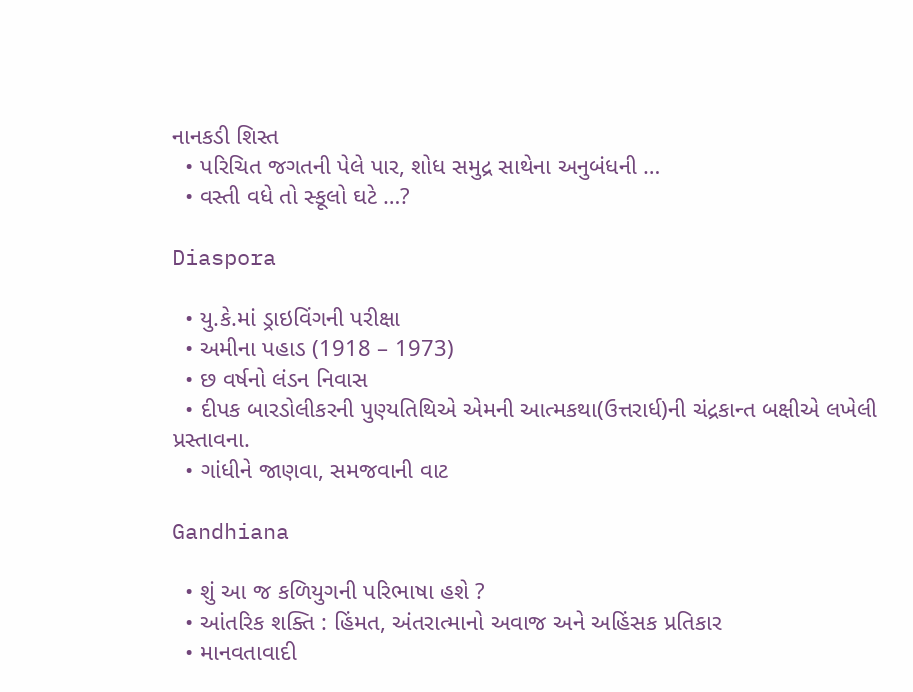નાનકડી શિસ્ત
  • પરિચિત જગતની પેલે પાર, શોધ સમુદ્ર સાથેના અનુબંધની …
  • વસ્તી વધે તો સ્કૂલો ઘટે …?

Diaspora

  • યુ.કે.માં ડ્રાઇવિંગની પરીક્ષા
  • અમીના પહાડ (1918 – 1973)
  • છ વર્ષનો લંડન નિવાસ
  • દીપક બારડોલીકરની પુણ્યતિથિએ એમની આત્મકથા(ઉત્તરાર્ધ)ની ચંદ્રકાન્ત બક્ષીએ લખેલી પ્રસ્તાવના.
  • ગાંધીને જાણવા, સમજવાની વાટ

Gandhiana

  • શું આ જ કળિયુગની પરિભાષા હશે ?
  • આંતરિક શક્તિ : હિંમત, અંતરાત્માનો અવાજ અને અહિંસક પ્રતિકાર
  • માનવતાવાદી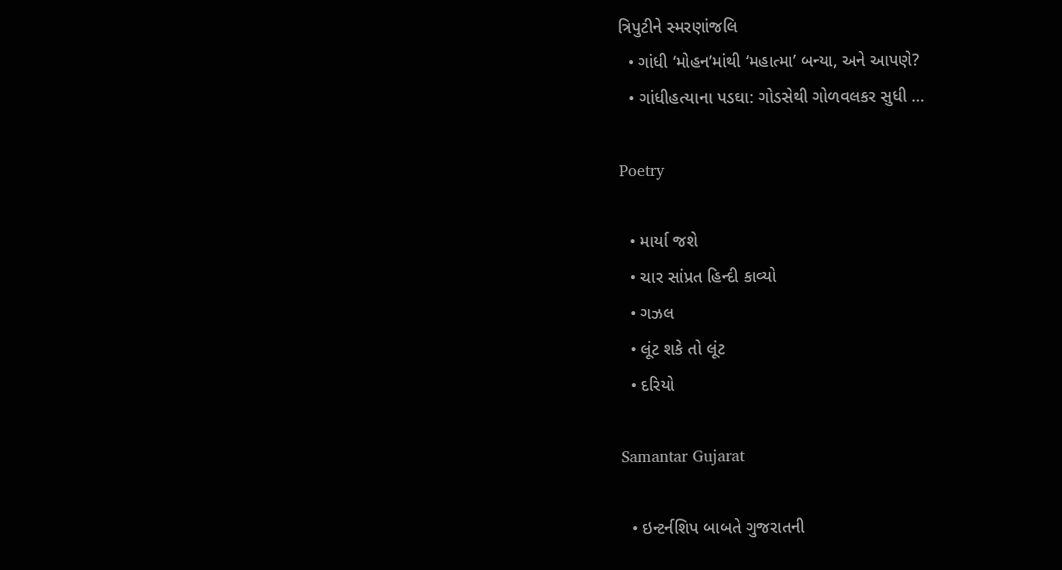ત્રિપુટીને સ્મરણાંજલિ
  • ગાંધી ‘મોહન’માંથી ‘મહાત્મા’ બન્યા, અને આપણે?
  • ગાંધીહત્યાના પડઘા: ગોડસેથી ગોળવલકર સુધી …

Poetry

  • માર્યા જશે
  • ચાર સાંપ્રત હિન્દી કાવ્યો
  • ગઝલ
  • લૂંટ શકે તો લૂંટ
  • દરિયો

Samantar Gujarat

  • ઇન્ટર્નશિપ બાબતે ગુજરાતની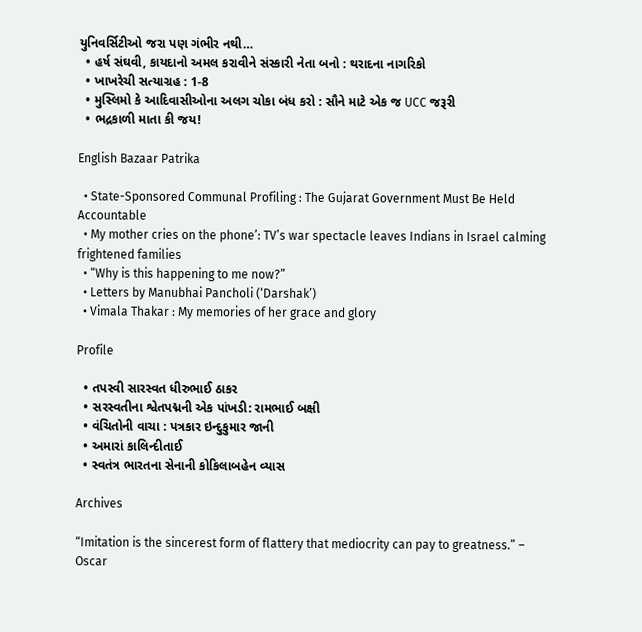યુનિવર્સિટીઓ જરા પણ ગંભીર નથી…
  • હર્ષ સંઘવી, કાયદાનો અમલ કરાવીને સંસ્કારી નેતા બનો : થરાદના નાગરિકો
  • ખાખરેચી સત્યાગ્રહ : 1-8
  • મુસ્લિમો કે આદિવાસીઓના અલગ ચોકા બંધ કરો : સૌને માટે એક જ UCC જરૂરી
  • ભદ્રકાળી માતા કી જય!

English Bazaar Patrika

  • State-Sponsored Communal Profiling : The Gujarat Government Must Be Held Accountable
  • My mother cries on the phone’: TV’s war spectacle leaves Indians in Israel calming frightened families
  • “Why is this happening to me now?”
  • Letters by Manubhai Pancholi (‘Darshak’)
  • Vimala Thakar : My memories of her grace and glory

Profile

  • તપસ્વી સારસ્વત ધીરુભાઈ ઠાકર
  • સરસ્વતીના શ્વેતપદ્મની એક પાંખડી: રામભાઈ બક્ષી
  • વંચિતોની વાચા : પત્રકાર ઇન્દુકુમાર જાની
  • અમારાં કાલિન્દીતાઈ
  • સ્વતંત્ર ભારતના સેનાની કોકિલાબહેન વ્યાસ

Archives

“Imitation is the sincerest form of flattery that mediocrity can pay to greatness.” – Oscar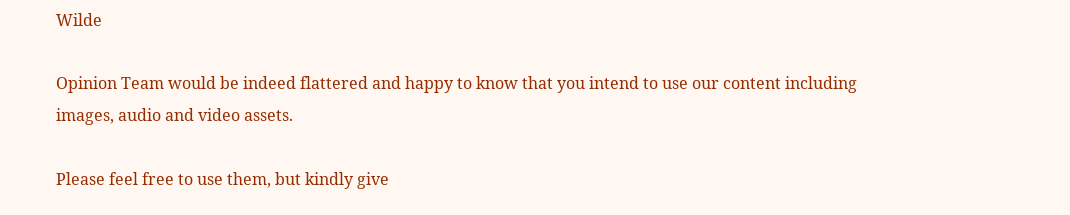Wilde

Opinion Team would be indeed flattered and happy to know that you intend to use our content including images, audio and video assets.

Please feel free to use them, but kindly give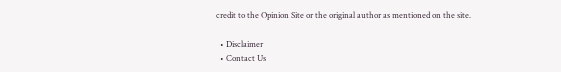credit to the Opinion Site or the original author as mentioned on the site.

  • Disclaimer
  • Contact Us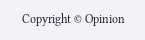Copyright © Opinion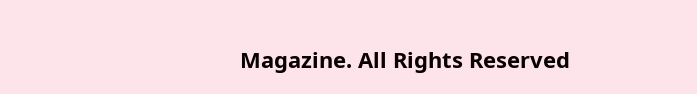Magazine. All Rights Reserved